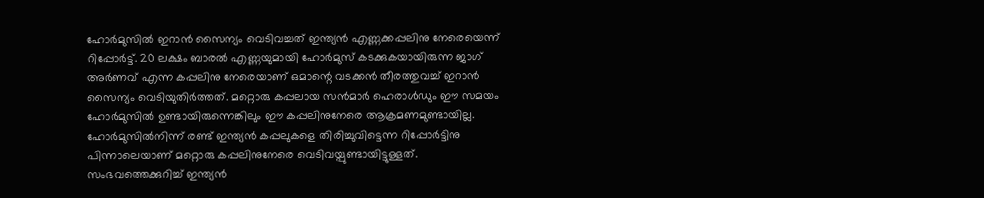ഹോർമുസിൽ ഇറാൻ സൈന്യം വെടിവച്ചത് ഇന്ത്യൻ എണ്ണക്കപ്പലിനു നേരെയെന്ന് റിപ്പോർട്ട്. 20 ലക്ഷം ബാരൽ എണ്ണയുമായി ഹോർമുസ് കടക്കുകയായിരുന്ന ജാഗ് അർണവ് എന്ന കപ്പലിനു നേരെയാണ് ഒമാന്റെ വടക്കൻ തീരത്തുവച്ച് ഇറാൻ സൈന്യം വെടിയുതിർത്തത്. മറ്റൊരു കപ്പലായ സൻമാർ ഹെരാൾഡും ഈ സമയം ഹോർമുസിൽ ഉണ്ടായിരുന്നെങ്കിലും ഈ കപ്പലിനുനേരെ ആക്രമണമുണ്ടായില്ല.
ഹോർമുസിൽനിന്ന് രണ്ട് ഇന്ത്യൻ കപ്പലുകളെ തിരിച്ചുവിട്ടെന്ന റിപ്പോർട്ടിനു പിന്നാലെയാണ് മറ്റൊരു കപ്പലിനുനേരെ വെടിവയ്പുണ്ടായിട്ടുള്ളത്. സംഭവത്തെക്കുറിച്ച് ഇന്ത്യൻ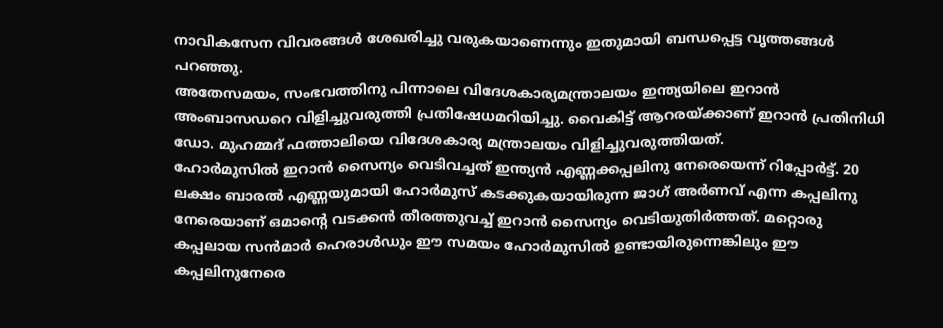നാവികസേന വിവരങ്ങൾ ശേഖരിച്ചു വരുകയാണെന്നും ഇതുമായി ബന്ധപ്പെട്ട വൃത്തങ്ങൾ പറഞ്ഞു.
അതേസമയം, സംഭവത്തിനു പിന്നാലെ വിദേശകാര്യമന്ത്രാലയം ഇന്ത്യയിലെ ഇറാൻ അംബാസഡറെ വിളിച്ചുവരുത്തി പ്രതിഷേധമറിയിച്ചു. വൈകിട്ട് ആറരയ്ക്കാണ് ഇറാൻ പ്രതിനിധി ഡോ. മുഹമ്മദ് ഫത്താലിയെ വിദേശകാര്യ മന്ത്രാലയം വിളിച്ചുവരുത്തിയത്.
ഹോർമുസിൽ ഇറാൻ സൈന്യം വെടിവച്ചത് ഇന്ത്യൻ എണ്ണക്കപ്പലിനു നേരെയെന്ന് റിപ്പോർട്ട്. 20 ലക്ഷം ബാരൽ എണ്ണയുമായി ഹോർമുസ് കടക്കുകയായിരുന്ന ജാഗ് അർണവ് എന്ന കപ്പലിനു നേരെയാണ് ഒമാന്റെ വടക്കൻ തീരത്തുവച്ച് ഇറാൻ സൈന്യം വെടിയുതിർത്തത്. മറ്റൊരു കപ്പലായ സൻമാർ ഹെരാൾഡും ഈ സമയം ഹോർമുസിൽ ഉണ്ടായിരുന്നെങ്കിലും ഈ കപ്പലിനുനേരെ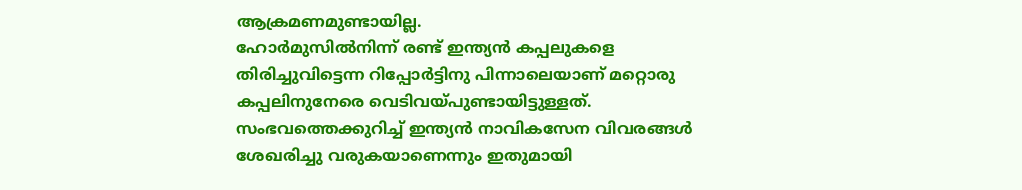ആക്രമണമുണ്ടായില്ല.
ഹോർമുസിൽനിന്ന് രണ്ട് ഇന്ത്യൻ കപ്പലുകളെ തിരിച്ചുവിട്ടെന്ന റിപ്പോർട്ടിനു പിന്നാലെയാണ് മറ്റൊരു കപ്പലിനുനേരെ വെടിവയ്പുണ്ടായിട്ടുള്ളത്. സംഭവത്തെക്കുറിച്ച് ഇന്ത്യൻ നാവികസേന വിവരങ്ങൾ ശേഖരിച്ചു വരുകയാണെന്നും ഇതുമായി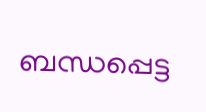ബന്ധപ്പെട്ട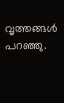വൃത്തങ്ങൾ പറഞ്ഞു.